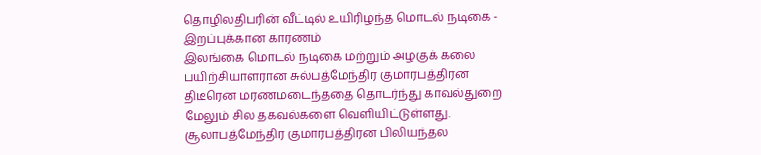தொழிலதிபரின் வீட்டில் உயிரிழந்த மொடல் நடிகை - இறப்புக்கான காரணம்
இலங்கை மொடல் நடிகை மற்றும் அழகுக் கலை பயிற்சியாளரான சுல்பத்மேந்திர குமாரபத்திரன திடீரென மரணமடைந்ததை தொடர்ந்து காவல்துறை மேலும் சில தகவல்களை வெளியிட்டுள்ளது.
சூலாபத்மேந்திர குமாரபத்திரன பிலியந்தல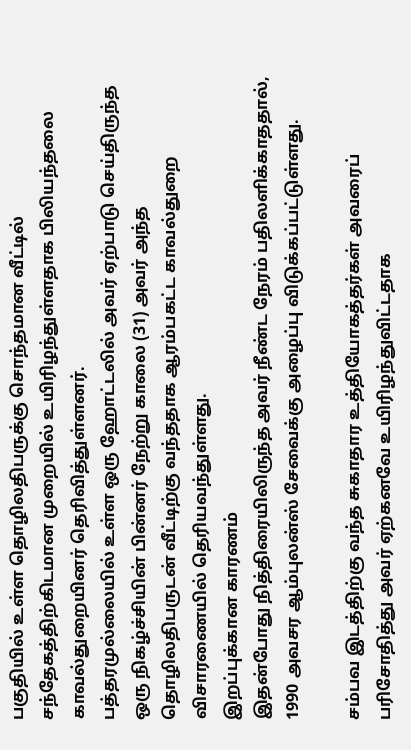பகுதியில் உள்ள தொழிலதிபருக்கு சொந்தமான வீட்டில் சந்தேகத்திற்கிடமான முறையில் உயிரிழந்துள்ளதாக பிலியந்தலை காவல்துறையினர் தெரிவித்துள்ளனர்.
பத்தரமுல்லையில் உள்ள ஒரு ஹோட்டலில் அவர் ஏற்பாடு செய்திருந்த ஒரு நிகழ்ச்சியின் பின்னர் நேற்று காலை (31) அவர் அந்த தொழிலதிபருடன் வீட்டிற்கு வந்ததாக ஆரம்பகட்ட காவல்துறை விசாரணையில் தெரியவந்துள்ளது.
இறப்புக்கான காரணம்
இதன்போது நித்திரையிலிருந்த அவர் நீண்ட நேரம் பதிலளிக்காததால், 1990 அவசர ஆம்புலன்ஸ் சேவைக்கு அழைப்பு விடுக்கப்பட்டுள்ளது.

சம்பவ இடத்திற்கு வந்த சுகாதார உத்தியோகத்தர்கள் அவரைப் பரிசோதித்து அவர் ஏற்கனவே உயிரிழந்துவிட்டதாக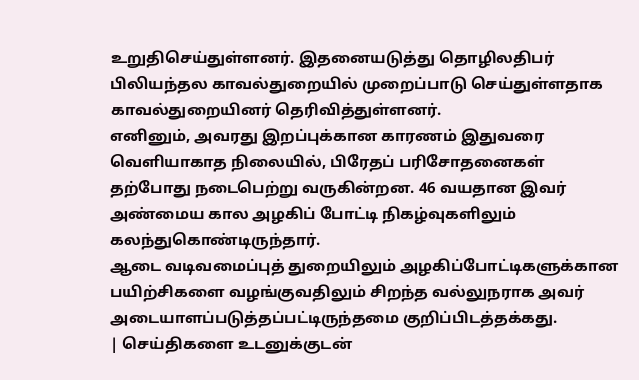உறுதிசெய்துள்ளனர். இதனையடுத்து தொழிலதிபர் பிலியந்தல காவல்துறையில் முறைப்பாடு செய்துள்ளதாக காவல்துறையினர் தெரிவித்துள்ளனர்.
எனினும், அவரது இறப்புக்கான காரணம் இதுவரை வெளியாகாத நிலையில், பிரேதப் பரிசோதனைகள் தற்போது நடைபெற்று வருகின்றன. 46 வயதான இவர் அண்மைய கால அழகிப் போட்டி நிகழ்வுகளிலும் கலந்துகொண்டிருந்தார்.
ஆடை வடிவமைப்புத் துறையிலும் அழகிப்போட்டிகளுக்கான பயிற்சிகளை வழங்குவதிலும் சிறந்த வல்லுநராக அவர் அடையாளப்படுத்தப்பட்டிருந்தமை குறிப்பிடத்தக்கது.
| செய்திகளை உடனுக்குடன்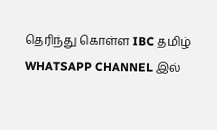தெரிந்து கொள்ள IBC தமிழ் WHATSAPP CHANNEL இல்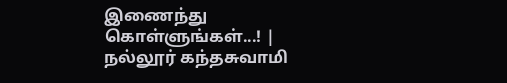இணைந்து கொள்ளுங்கள்...! |
நல்லூர் கந்தசுவாமி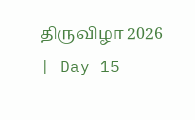திருவிழா 2026 | Day 15